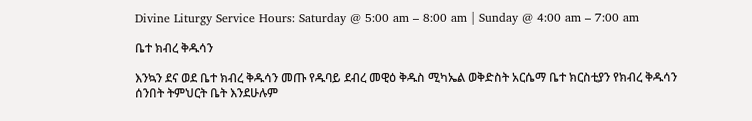Divine Liturgy Service Hours: Saturday @ 5:00 am – 8:00 am | Sunday @ 4:00 am – 7:00 am

ቤተ ክብረ ቅዱሳን

እንኳን ደና ወደ ቤተ ክብረ ቅዱሳን መጡ የዱባይ ደብረ መዊዕ ቅዱስ ሚካኤል ወቅድስት አርሴማ ቤተ ክርስቲያን የክብረ ቅዱሳን ሰንበት ትምህርት ቤት እንደሁሉም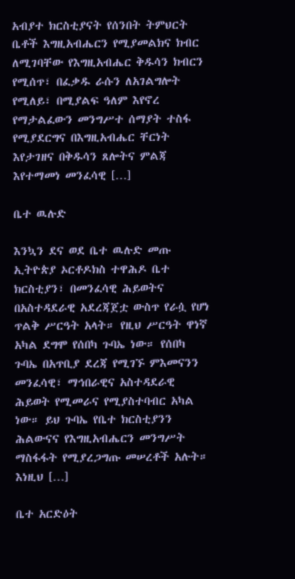አብያተ ክርስቲያናት የሰንበት ትምህርት ቤቶች እግዚአብሔርን የሚያመልክና ክብር ለሚገባቸው የእግዚአብሔር ቅዱሳን ክብርን የሚሰጥ፣ በፈቃዱ ራሱን ለአገልግሎት የሚለይ፣ በሚያልፍ ዓለም እየኖረ የማታልፈውን መንግሥተ ሰማያት ተስፋ የሚያደርግና በእግዚአብሔር ቸርነት እየታገዘና በቅዱሳን ጸሎትና ምልጃ እየተማመነ መንፈሳዊ […]

ቤተ ዉሉድ

እንኳን ደና ወደ ቤተ ዉሉድ መጡ ኢትዮጵያ ኦርቶዶክስ ተዋሕዶ ቤተ ክርስቲያን፣ በመንፈሳዊ ሕይወትና በአስተዳደራዊ አደረጃጀቷ ውስጥ የራሷ የሆነ ጥልቅ ሥርዓት አላት። የዚህ ሥርዓት ዋነኛ አካል ደግሞ የሰበካ ጉባኤ ነው። የሰበካ ጉባኤ በአጥቢያ ደረጃ የሚገኙ ምእመናንን መንፈሳዊ፣ ማኅበራዊና አስተዳደራዊ ሕይወት የሚመራና የሚያስተባብር አካል ነው። ይህ ጉባኤ የቤተ ክርስቲያንን ሕልውናና የእግዚአብሔርን መንግሥት ማስፋፋት የሚያረጋግጡ መሠረቶች አሉት። እነዚህ […]

ቤተ አርድዕት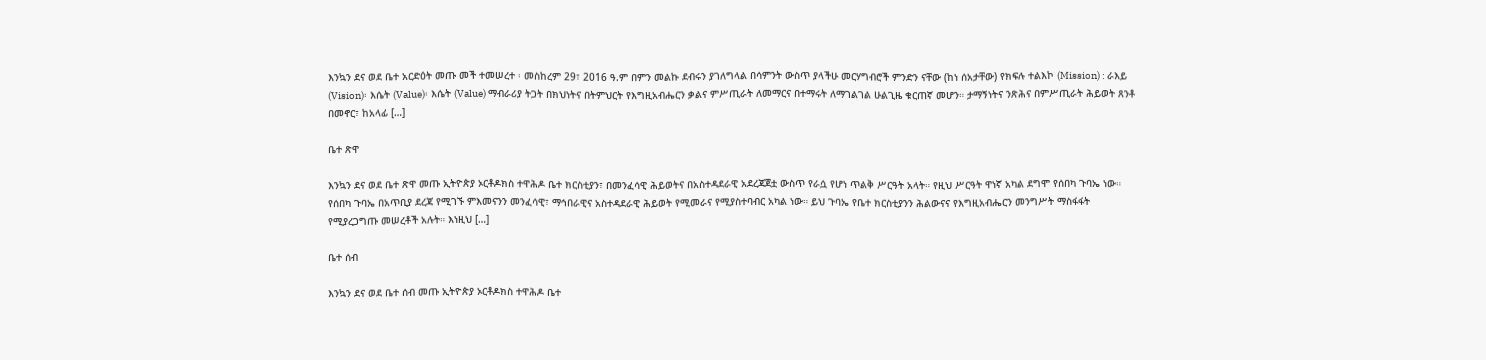እንኳን ደና ወደ ቤተ አርድዕት መጡ መች ተመሠረተ ፡ መስከረም 29፣ 2016 ዓ.ም በምን መልኩ ደብሩን ያገለግላል በሳምንት ውስጥ ያላችሁ መርሃግብሮች ምንድን ናቸው (ከነ ሰአታቸው) የክፍሉ ተልእኮ (Mission) : ራእይ (Vision)፡ እሴት (Value)፡ እሴት (Value) ማብራሪያ ትጋት በክህነትና በትምህርት የእግዚአብሔርን ቃልና ምሥጢራት ለመማርና በተማሩት ለማገልገል ሁልጊዜ ቁርጠኛ መሆን። ታማኝነትና ንጽሕና በምሥጢራት ሕይወት ጸንቶ በመኖር፣ ከአላፊ […]

ቤተ ጽዋ

እንኳን ደና ወደ ቤተ ጽዋ መጡ ኢትዮጵያ ኦርቶዶክስ ተዋሕዶ ቤተ ክርስቲያን፣ በመንፈሳዊ ሕይወትና በአስተዳደራዊ አደረጃጀቷ ውስጥ የራሷ የሆነ ጥልቅ ሥርዓት አላት። የዚህ ሥርዓት ዋነኛ አካል ደግሞ የሰበካ ጉባኤ ነው። የሰበካ ጉባኤ በአጥቢያ ደረጃ የሚገኙ ምእመናንን መንፈሳዊ፣ ማኅበራዊና አስተዳደራዊ ሕይወት የሚመራና የሚያስተባብር አካል ነው። ይህ ጉባኤ የቤተ ክርስቲያንን ሕልውናና የእግዚአብሔርን መንግሥት ማስፋፋት የሚያረጋግጡ መሠረቶች አሉት። እነዚህ […]

ቤተ ሰብ

እንኳን ደና ወደ ቤተ ሰብ መጡ ኢትዮጵያ ኦርቶዶክስ ተዋሕዶ ቤተ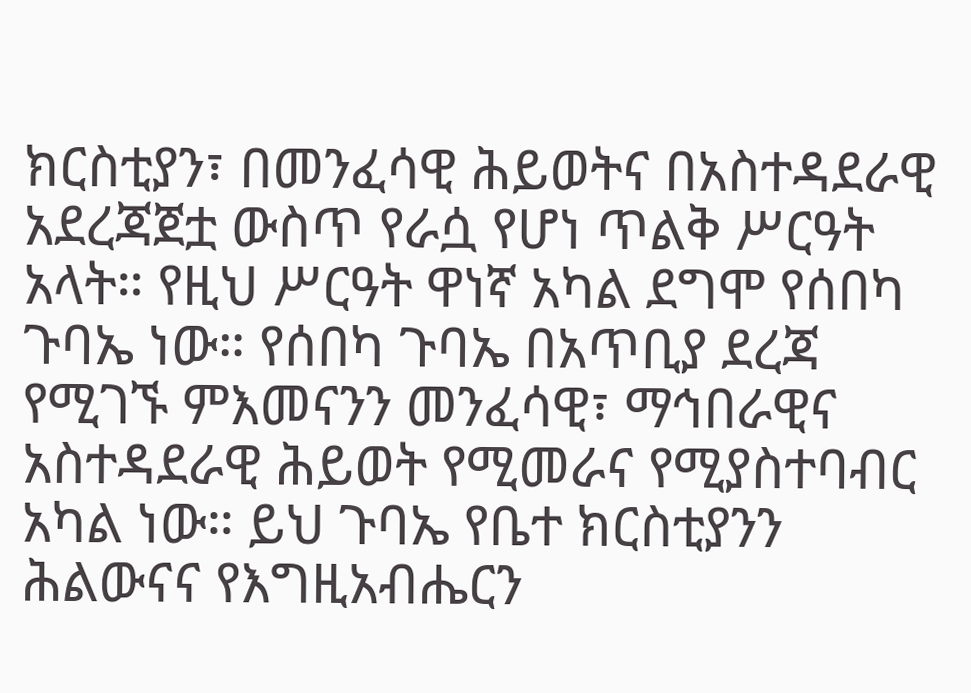ክርስቲያን፣ በመንፈሳዊ ሕይወትና በአስተዳደራዊ አደረጃጀቷ ውስጥ የራሷ የሆነ ጥልቅ ሥርዓት አላት። የዚህ ሥርዓት ዋነኛ አካል ደግሞ የሰበካ ጉባኤ ነው። የሰበካ ጉባኤ በአጥቢያ ደረጃ የሚገኙ ምእመናንን መንፈሳዊ፣ ማኅበራዊና አስተዳደራዊ ሕይወት የሚመራና የሚያስተባብር አካል ነው። ይህ ጉባኤ የቤተ ክርስቲያንን ሕልውናና የእግዚአብሔርን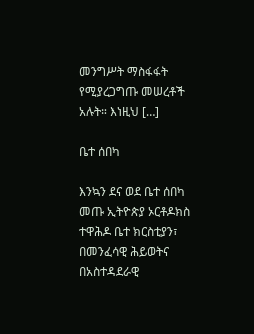መንግሥት ማስፋፋት የሚያረጋግጡ መሠረቶች አሉት። እነዚህ […]

ቤተ ሰበካ

እንኳን ደና ወደ ቤተ ሰበካ መጡ ኢትዮጵያ ኦርቶዶክስ ተዋሕዶ ቤተ ክርስቲያን፣ በመንፈሳዊ ሕይወትና በአስተዳደራዊ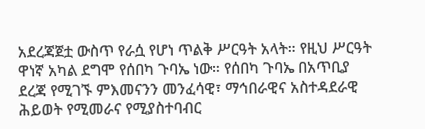አደረጃጀቷ ውስጥ የራሷ የሆነ ጥልቅ ሥርዓት አላት። የዚህ ሥርዓት ዋነኛ አካል ደግሞ የሰበካ ጉባኤ ነው። የሰበካ ጉባኤ በአጥቢያ ደረጃ የሚገኙ ምእመናንን መንፈሳዊ፣ ማኅበራዊና አስተዳደራዊ ሕይወት የሚመራና የሚያስተባብር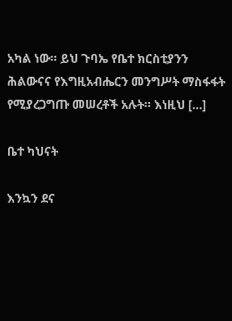አካል ነው። ይህ ጉባኤ የቤተ ክርስቲያንን ሕልውናና የእግዚአብሔርን መንግሥት ማስፋፋት የሚያረጋግጡ መሠረቶች አሉት። እነዚህ […]

ቤተ ካህናት

እንኳን ደና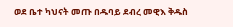ወደ ቤተ ካህናት መጡ በዱባይ ደብረ መዊእ ቅዱስ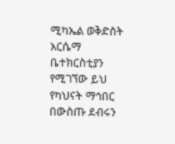ሚካኤል ወቅድስት አርሴማ ቤተክርስቲያን የሚገኘው ይህ የካህናት ማኅበር በውስጡ ደብሩን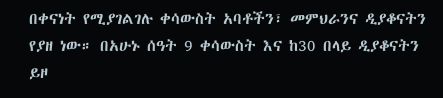በቀናነት የሚያገልገሉ ቀሳውስት አባቶችን፣ መምህራንና ዲያቆናትን የያዘ ነው። በአሁኑ ሰዓት 9 ቀሳውስት እና ከ30 በላይ ዲያቆናትን ይዞ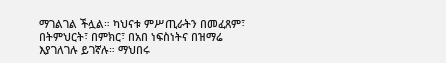ማገልገል ችሏል። ካህናቱ ምሥጢራትን በመፈጸም፣ በትምህርት፣ በምክር፣ በአበ ነፍስነትና በዝማሬ እያገለገሉ ይገኛሉ። ማህበሩ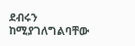ደብሩን ከሚያገለግልባቸው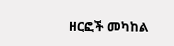ዘርፎች መካከል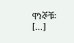ዋነኞቹ፡ […]